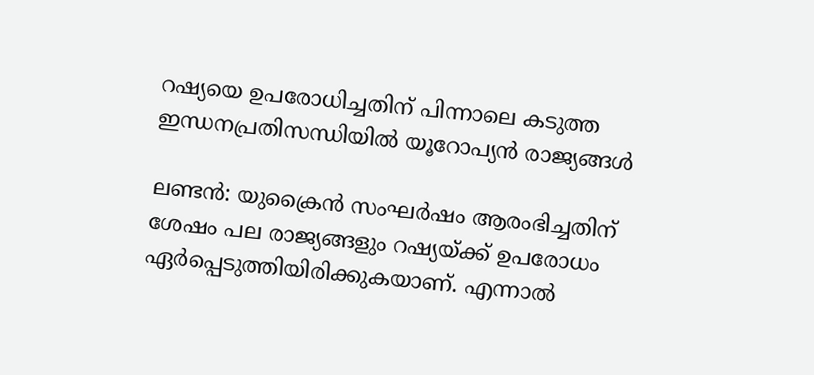റഷ്യയെ ഉപരോധിച്ചതിന് പിന്നാലെ കടുത്ത ഇന്ധനപ്രതിസന്ധിയിൽ യൂറോപ്യൻ രാജ്യങ്ങൾ

ലണ്ടൻ: യുക്രൈൻ സംഘർഷം ആരംഭിച്ചതിന് ശേഷം പല രാജ്യങ്ങളും റഷ്യയ്ക്ക് ഉപരോധം ഏർപ്പെടുത്തിയിരിക്കുകയാണ്. എന്നാൽ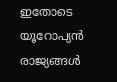ഇതോടെ യൂറോപ്യൻ രാജ്യങ്ങൾ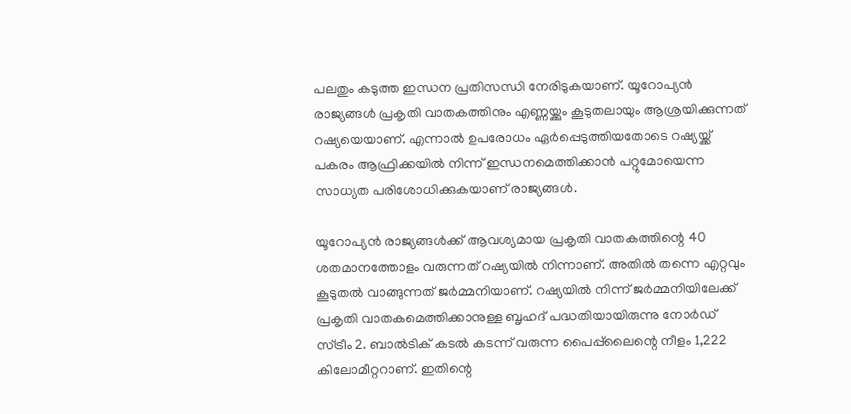പലതും കടുത്ത ഇന്ധന പ്രതിസന്ധി നേരിടുകയാണ്. യൂറോപ്യൻ രാജ്യങ്ങൾ പ്രകൃതി വാതകത്തിനും എണ്ണയ്ക്കും കൂടുതലായും ആശ്രയിക്കുന്നത് റഷ്യയെയാണ്. എന്നാൽ ഉപരോധം ഏർപ്പെടുത്തിയതോടെ റഷ്യയ്ക്ക് പകരം ആഫ്രിക്കയിൽ നിന്ന് ഇന്ധനമെത്തിക്കാൻ പറ്റുമോയെന്ന സാധ്യത പരിശോധിക്കുകയാണ് രാജ്യങ്ങൾ.

യൂറോപ്യൻ രാജ്യങ്ങൾക്ക് ആവശ്യമായ പ്രകൃതി വാതകത്തിന്റെ 40 ശതമാനത്തോളം വരുന്നത് റഷ്യയിൽ നിന്നാണ്. അതിൽ തന്നെ എറ്റവും കൂടുതൽ വാങ്ങുന്നത് ജർമ്മനിയാണ്. റഷ്യയിൽ നിന്ന് ജർമ്മനിയിലേക്ക് പ്രകൃതി വാതകമെത്തിക്കാനുള്ള ബൃഹദ് പദ്ധതിയായിരുന്നു നോർഡ് സ്ട്രീം 2. ബാൽടിക് കടൽ കടന്ന് വരുന്ന പൈപ്പ്‌ലൈന്റെ നീളം 1,222 കിലോമീറ്ററാണ്. ഇതിന്റെ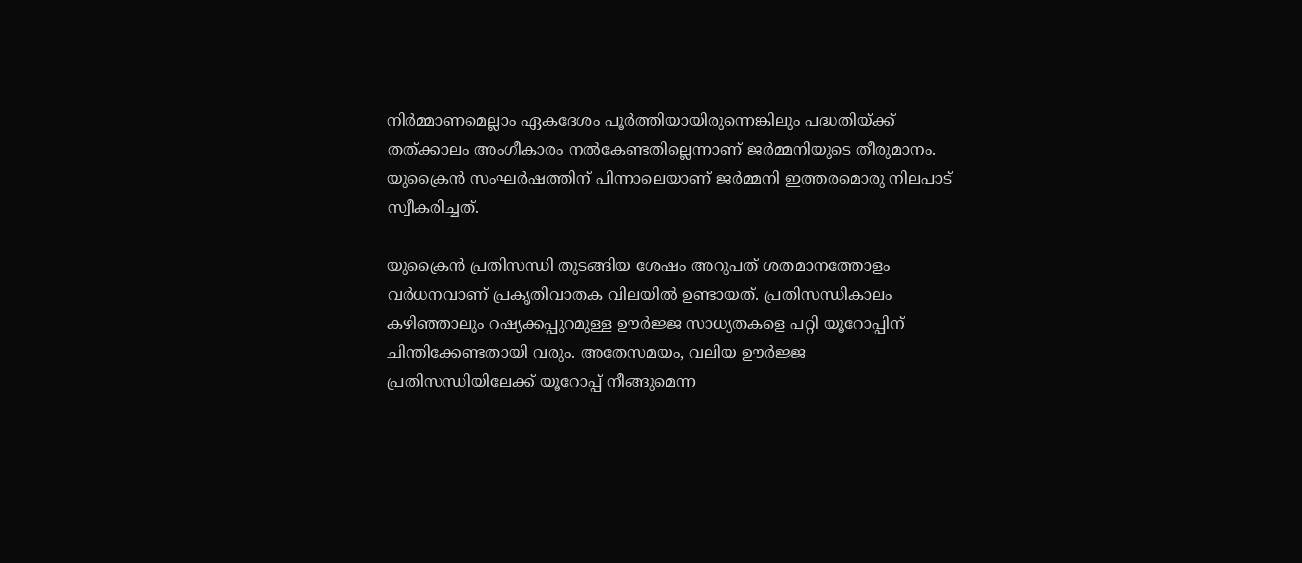നിർമ്മാണമെല്ലാം ഏകദേശം പൂർത്തിയായിരുന്നെങ്കിലും പദ്ധതിയ്ക്ക് തത്ക്കാലം അംഗീകാരം നൽകേണ്ടതില്ലെന്നാണ് ജർമ്മനിയുടെ തീരുമാനം. യുക്രൈൻ സംഘർഷത്തിന് പിന്നാലെയാണ് ജർമ്മനി ഇത്തരമൊരു നിലപാട് സ്വീകരിച്ചത്.

യുക്രൈൻ പ്രതിസന്ധി തുടങ്ങിയ ശേഷം അറുപത് ശതമാനത്തോളം വർധനവാണ് പ്രകൃതിവാതക വിലയിൽ ഉണ്ടായത്. പ്രതിസന്ധികാലം കഴിഞ്ഞാലും റഷ്യക്കപ്പുറമുള്ള ഊർജ്ജ സാധ്യതകളെ പറ്റി യൂറോപ്പിന് ചിന്തിക്കേണ്ടതായി വരും. അതേസമയം, വലിയ ഊർജ്ജ പ്രതിസന്ധിയിലേക്ക് യൂറോപ്പ് നീങ്ങുമെന്ന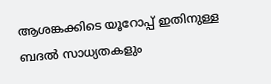ആശങ്കക്കിടെ യൂറോപ്പ് ഇതിനുള്ള ബദൽ സാധ്യതകളും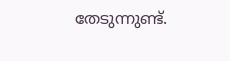തേടുന്നുണ്ട്.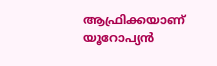ആഫ്രിക്കയാണ് യൂറോപ്യൻ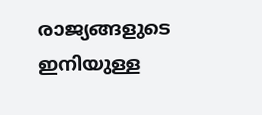രാജ്യങ്ങളുടെ ഇനിയുള്ള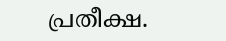പ്രതീക്ഷ.